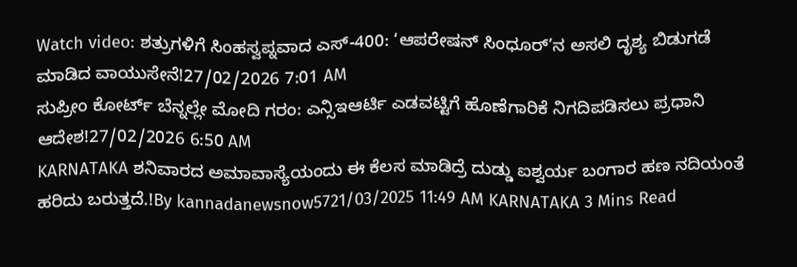Watch video: ಶತ್ರುಗಳಿಗೆ ಸಿಂಹಸ್ವಪ್ನವಾದ ಎಸ್-400: ‘ಆಪರೇಷನ್ ಸಿಂಧೂರ್’ನ ಅಸಲಿ ದೃಶ್ಯ ಬಿಡುಗಡೆ ಮಾಡಿದ ವಾಯುಸೇನೆ!27/02/2026 7:01 AM
ಸುಪ್ರೀಂ ಕೋರ್ಟ್ ಬೆನ್ನಲ್ಲೇ ಮೋದಿ ಗರಂ: ಎನ್ಸಿಇಆರ್ಟಿ ಎಡವಟ್ಟಿಗೆ ಹೊಣೆಗಾರಿಕೆ ನಿಗದಿಪಡಿಸಲು ಪ್ರಧಾನಿ ಆದೇಶ!27/02/2026 6:50 AM
KARNATAKA ಶನಿವಾರದ ಅಮಾವಾಸ್ಯೆಯಂದು ಈ ಕೆಲಸ ಮಾಡಿದ್ರೆ ದುಡ್ಡು ಐಶ್ವರ್ಯ ಬಂಗಾರ ಹಣ ನದಿಯಂತೆ ಹರಿದು ಬರುತ್ತದೆ.!By kannadanewsnow5721/03/2025 11:49 AM KARNATAKA 3 Mins Read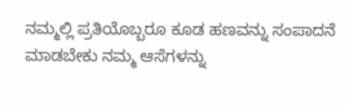ನಮ್ಮಲ್ಲಿ ಪ್ರತಿಯೊಬ್ಬರೂ ಕೂಡ ಹಣವನ್ನು ಸಂಪಾದನೆ ಮಾಡಬೇಕು ನಮ್ಮ ಆಸೆಗಳನ್ನು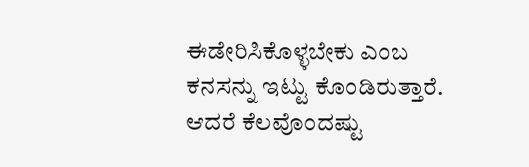ಈಡೇರಿಸಿಕೊಳ್ಳಬೇಕು ಎಂಬ ಕನಸನ್ನು ಇಟ್ಟು ಕೊಂಡಿರುತ್ತಾರೆ. ಆದರೆ ಕೆಲವೊಂದಷ್ಟು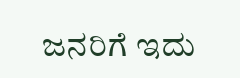ಜನರಿಗೆ ಇದು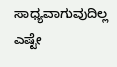ಸಾಧ್ಯವಾಗುವುದಿಲ್ಲ ಎಷ್ಟೇ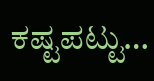ಕಷ್ಟಪಟ್ಟು…